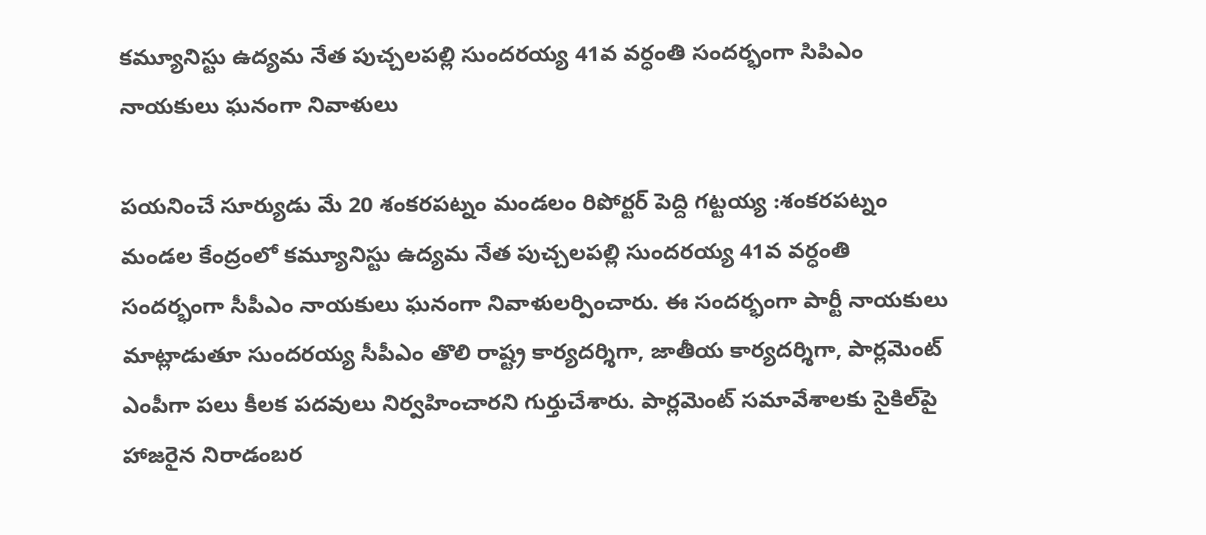కమ్యూనిస్టు ఉద్యమ నేత పుచ్చలపల్లి సుందరయ్య 41వ వర్ధంతి సందర్భంగా సిపిఎం నాయకులు ఘనంగా నివాళులు

పయనించే సూర్యుడు మే 20 శంకరపట్నం మండలం రిపోర్టర్ పెద్ది గట్టయ్య :శంకరపట్నం మండల కేంద్రంలో కమ్యూనిస్టు ఉద్యమ నేత పుచ్చలపల్లి సుందరయ్య 41వ వర్ధంతి సందర్భంగా సీపీఎం నాయకులు ఘనంగా నివాళులర్పించారు. ఈ సందర్భంగా పార్టీ నాయకులు మాట్లాడుతూ సుందరయ్య సీపీఎం తొలి రాష్ట్ర కార్యదర్శిగా, జాతీయ కార్యదర్శిగా, పార్లమెంట్ ఎంపీగా పలు కీలక పదవులు నిర్వహించారని గుర్తుచేశారు. పార్లమెంట్ సమావేశాలకు సైకిల్‌పై హాజరైన నిరాడంబర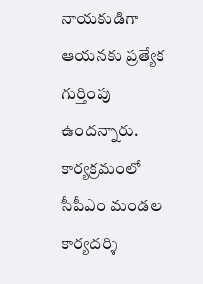నాయకుడిగా ఆయనకు ప్రత్యేక గుర్తింపు ఉందన్నారు. కార్యక్రమంలో సీపీఎం మండల కార్యదర్శి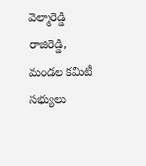వెల్మారెడ్డి రాజిరెడ్డి, మండల కమిటీ సభ్యులు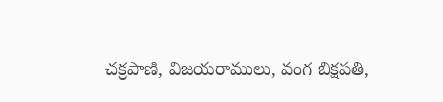చక్రపాణి, విజయరాములు, వంగ బిక్షపతి,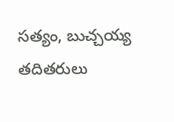సత్యం, బుచ్చయ్య తదితరులు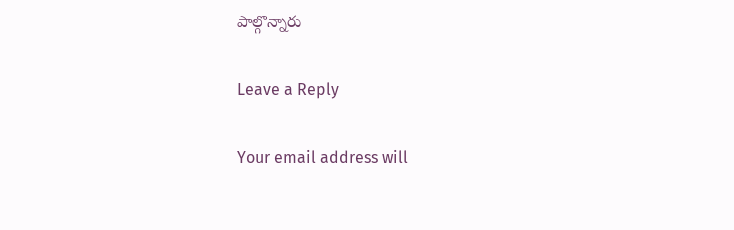పాల్గొన్నారు

Leave a Reply

Your email address will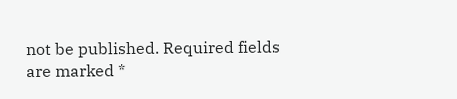not be published. Required fields are marked *